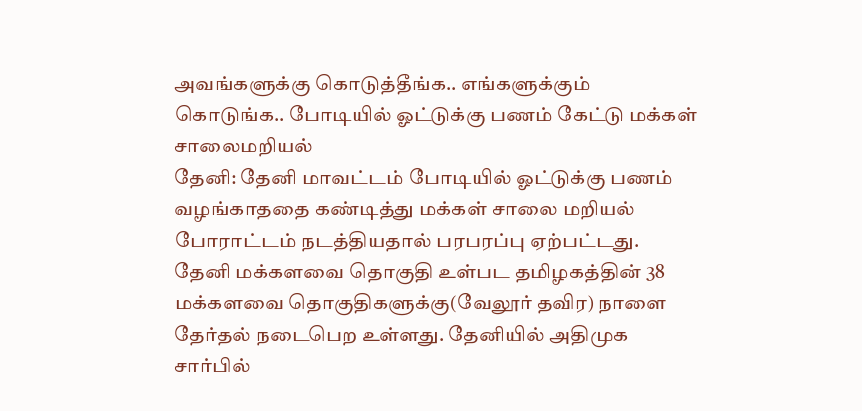அவங்களுக்கு கொடுத்தீங்க.. எங்களுக்கும் கொடுங்க.. போடியில் ஓட்டுக்கு பணம் கேட்டு மக்கள் சாலைமறியல்
தேனி: தேனி மாவட்டம் போடியில் ஓட்டுக்கு பணம் வழங்காததை கண்டித்து மக்கள் சாலை மறியல் போராட்டம் நடத்தியதால் பரபரப்பு ஏற்பட்டது.
தேனி மக்களவை தொகுதி உள்பட தமிழகத்தின் 38 மக்களவை தொகுதிகளுக்கு(வேலூர் தவிர) நாளை தேர்தல் நடைபெற உள்ளது. தேனியில் அதிமுக சார்பில்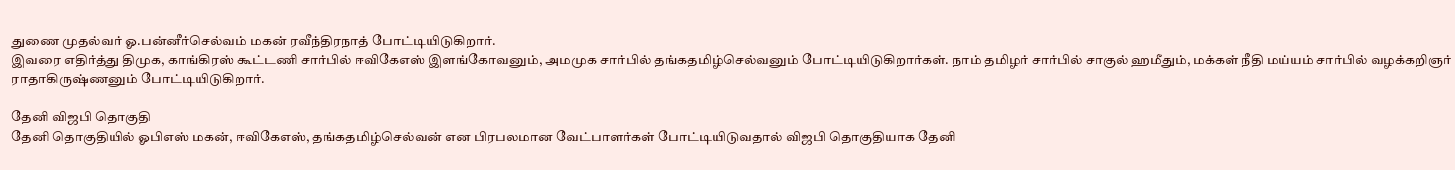துணை முதல்வர் ஓ.பன்னீர்செல்வம் மகன் ரவீந்திரநாத் போட்டியிடுகிறார்.
இவரை எதிர்த்து திமுக, காங்கிரஸ் கூட்டணி சார்பில் ஈவிகேஎஸ் இளங்கோவனும், அமமுக சார்பில் தங்கதமிழ்செல்வனும் போட்டியிடுகிறார்கள். நாம் தமிழர் சார்பில் சாகுல் ஹமீதும், மக்கள் நீதி மய்யம் சார்பில் வழக்கறிஞர் ராதாகிருஷ்ணனும் போட்டியிடுகிறார்.

தேனி விஜபி தொகுதி
தேனி தொகுதியில் ஓபிஎஸ் மகன், ஈவிகேஎஸ், தங்கதமிழ்செல்வன் என பிரபலமான வேட்பாளர்கள் போட்டியிடுவதால் விஜபி தொகுதியாக தேனி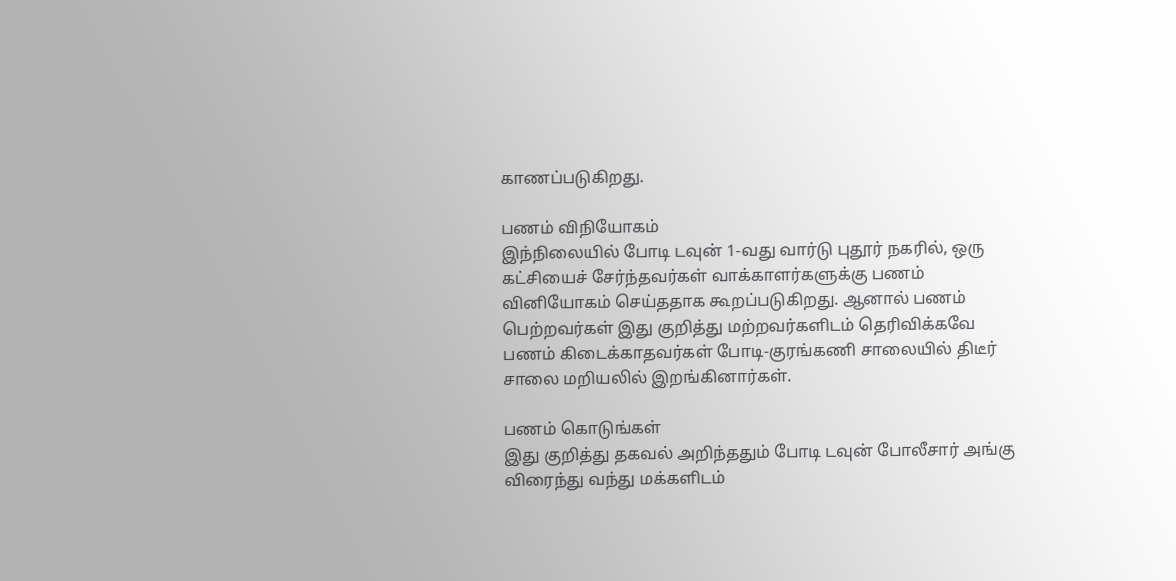காணப்படுகிறது.

பணம் விநியோகம்
இந்நிலையில் போடி டவுன் 1-வது வார்டு புதூர் நகரில், ஒரு கட்சியைச் சேர்ந்தவர்கள் வாக்காளர்களுக்கு பணம் வினியோகம் செய்ததாக கூறப்படுகிறது. ஆனால் பணம் பெற்றவர்கள் இது குறித்து மற்றவர்களிடம் தெரிவிக்கவே பணம் கிடைக்காதவர்கள் போடி-குரங்கணி சாலையில் திடீர் சாலை மறியலில் இறங்கினார்கள்.

பணம் கொடுங்கள்
இது குறித்து தகவல் அறிந்ததும் போடி டவுன் போலீசார் அங்கு விரைந்து வந்து மக்களிடம்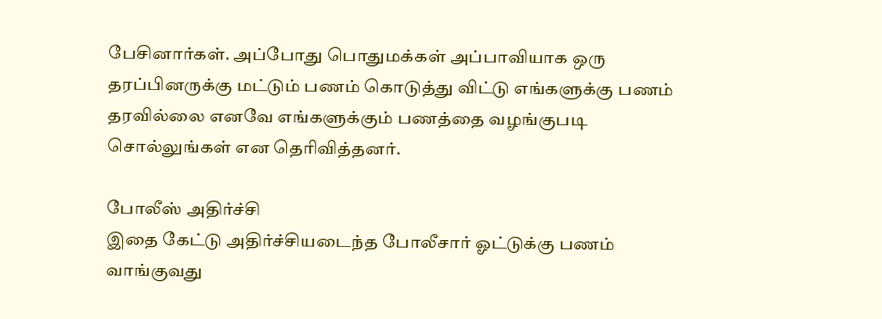பேசினார்கள். அப்போது பொதுமக்கள் அப்பாவியாக ஒரு தரப்பினருக்கு மட்டும் பணம் கொடுத்து விட்டு எங்களுக்கு பணம் தரவில்லை எனவே எங்களுக்கும் பணத்தை வழங்குபடி சொல்லுங்கள் என தெரிவித்தனர்.

போலீஸ் அதிர்ச்சி
இதை கேட்டு அதிர்ச்சியடைந்த போலீசார் ஓட்டுக்கு பணம் வாங்குவது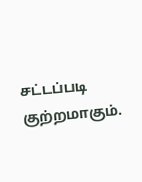சட்டப்படி குற்றமாகும்.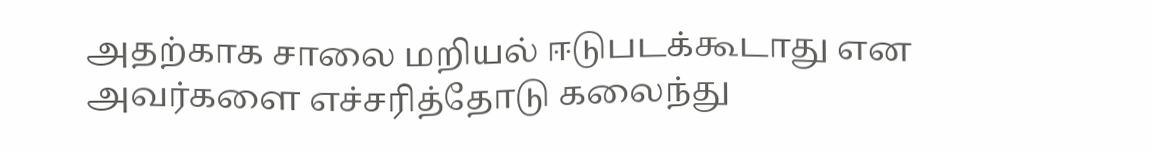அதற்காக சாலை மறியல் ஈடுபடக்கூடாது என அவர்களை எச்சரித்தோடு கலைந்து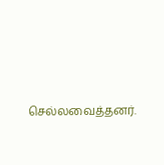செல்லவைத்தனர்.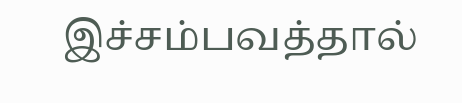இச்சம்பவத்தால்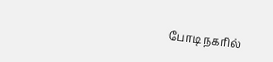போடி நகரில்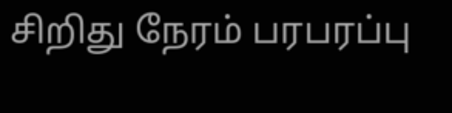சிறிது நேரம் பரபரப்பு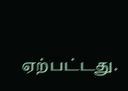ஏற்பட்டது.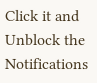Click it and Unblock the Notifications